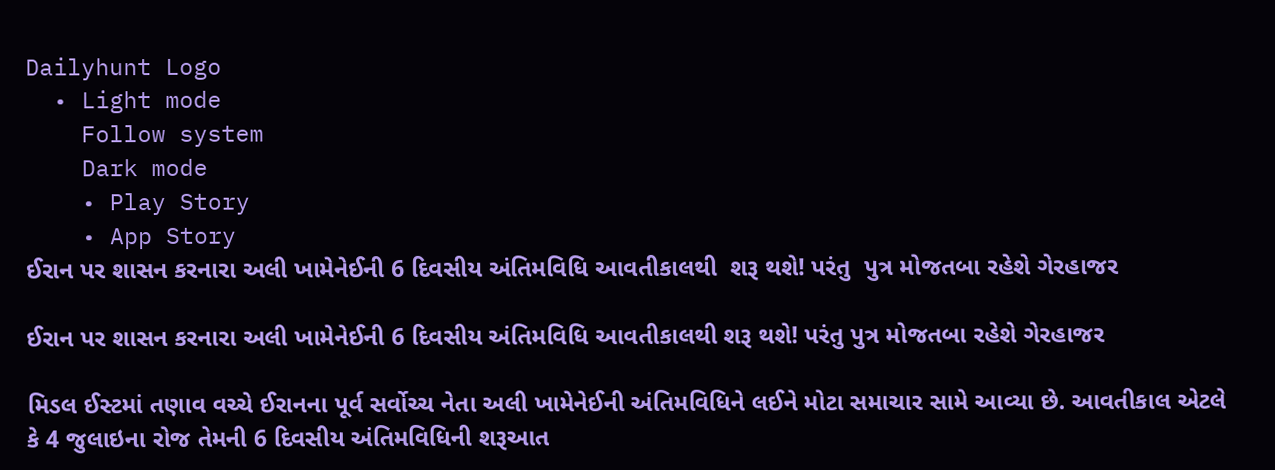Dailyhunt Logo
  • Light mode
    Follow system
    Dark mode
    • Play Story
    • App Story
ઈરાન પર શાસન કરનારા અલી ખામેનેઈની 6 દિવસીય અંતિમવિધિ આવતીકાલથી  શરૂ થશે! પરંતુ  પુત્ર મોજતબા રહેશે ગેરહાજર

ઈરાન પર શાસન કરનારા અલી ખામેનેઈની 6 દિવસીય અંતિમવિધિ આવતીકાલથી શરૂ થશે! પરંતુ પુત્ર મોજતબા રહેશે ગેરહાજર

મિડલ ઈસ્ટમાં તણાવ વચ્ચે ઈરાનના પૂર્વ સર્વોચ્ચ નેતા અલી ખામેનેઈની અંતિમવિધિને લઈને મોટા સમાચાર સામે આવ્યા છે. આવતીકાલ એટલે કે 4 જુલાઇના રોજ તેમની 6 દિવસીય અંતિમવિધિની શરૂઆત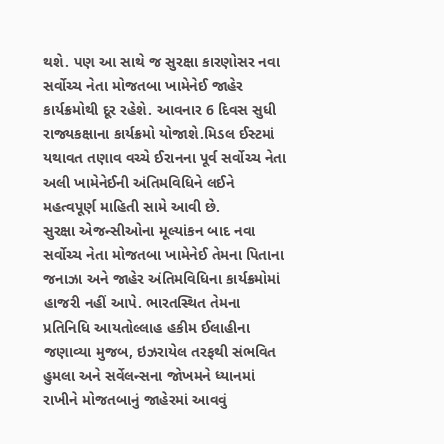થશે. પણ આ સાથે જ સુરક્ષા કારણોસર નવા સર્વોચ્ચ નેતા મોજતબા ખામેનેઈ જાહેર કાર્યક્રમોથી દૂર રહેશે. આવનાર 6 દિવસ સુધી રાજ્યકક્ષાના કાર્યક્રમો યોજાશે.મિડલ ઈસ્ટમાં યથાવત તણાવ વચ્ચે ઈરાનના પૂર્વ સર્વોચ્ચ નેતા અલી ખામેનેઈની અંતિમવિધિને લઈને મહત્વપૂર્ણ માહિતી સામે આવી છે.
સુરક્ષા એજન્સીઓના મૂલ્યાંકન બાદ નવા સર્વોચ્ચ નેતા મોજતબા ખામેનેઈ તેમના પિતાના જનાઝા અને જાહેર અંતિમવિધિના કાર્યક્રમોમાં હાજરી નહીં આપે. ભારતસ્થિત તેમના પ્રતિનિધિ આયતોલ્લાહ હકીમ ઈલાહીના જણાવ્યા મુજબ, ઇઝરાયેલ તરફથી સંભવિત હુમલા અને સર્વેલન્સના જોખમને ધ્યાનમાં રાખીને મોજતબાનું જાહેરમાં આવવું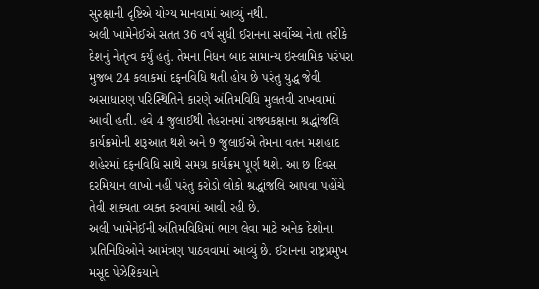સુરક્ષાની દૃષ્ટિએ યોગ્ય માનવામાં આવ્યું નથી.
અલી ખામેનેઈએ સતત 36 વર્ષ સુધી ઈરાનના સર્વોચ્ચ નેતા તરીકે દેશનું નેતૃત્વ કર્યું હતું. તેમના નિધન બાદ સામાન્ય ઇસ્લામિક પરંપરા મુજબ 24 કલાકમાં દફનવિધિ થતી હોય છે પરંતુ યુદ્ધ જેવી અસાધારણ પરિસ્થિતિને કારણે અંતિમવિધિ મુલતવી રાખવામાં આવી હતી. હવે 4 જુલાઈથી તેહરાનમાં રાજ્યકક્ષાના શ્રદ્ધાંજલિ કાર્યક્રમોની શરૂઆત થશે અને 9 જુલાઈએ તેમના વતન મશહાદ શહેરમાં દફનવિધિ સાથે સમગ્ર કાર્યક્રમ પૂર્ણ થશે. આ છ દિવસ દરમિયાન લાખો નહીં પરંતુ કરોડો લોકો શ્રદ્ધાંજલિ આપવા પહોંચે તેવી શક્યતા વ્યક્ત કરવામાં આવી રહી છે.
અલી ખામેનેઈની અંતિમવિધિમાં ભાગ લેવા માટે અનેક દેશોના પ્રતિનિધિઓને આમંત્રણ પાઠવવામાં આવ્યું છે. ઈરાનના રાષ્ટ્રપ્રમુખ મસૂદ પેઝેશ્કિયાને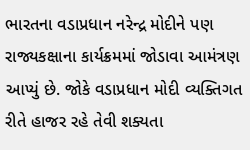ભારતના વડાપ્રધાન નરેન્દ્ર મોદીને પણ રાજ્યકક્ષાના કાર્યક્રમમાં જોડાવા આમંત્રણ આપ્યું છે. જોકે વડાપ્રધાન મોદી વ્યક્તિગત રીતે હાજર રહે તેવી શક્યતા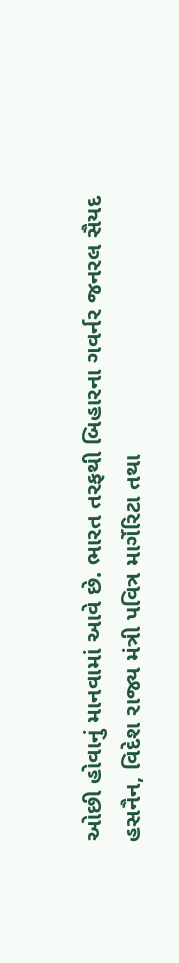ઓછી હોવાનું માનવામાં આવે છે. ભારત તરફથી બિહારના ગવર્નર જનરલ સૈયદ હસનૈન, વિદેશ રાજ્ય મંત્રી પવિત્ર માર્ગેરિટા તથા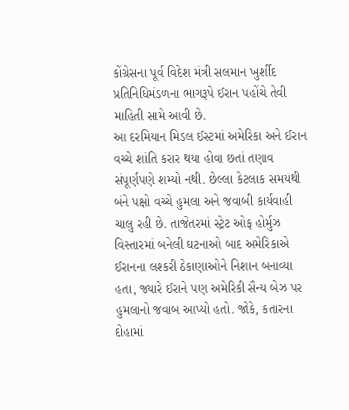કોંગ્રેસના પૂર્વ વિદેશ મંત્રી સલમાન ખુર્શીદ પ્રતિનિધિમંડળના ભાગરૂપે ઈરાન પહોંચે તેવી માહિતી સામે આવી છે.
આ દરમિયાન મિડલ ઈસ્ટમાં અમેરિકા અને ઈરાન વચ્ચે શાંતિ કરાર થયા હોવા છતાં તણાવ સંપૂર્ણપણે શમ્યો નથી. છેલ્લા કેટલાક સમયથી બંને પક્ષો વચ્ચે હુમલા અને જવાબી કાર્યવાહી ચાલુ રહી છે. તાજેતરમાં સ્ટ્રેટ ઓફ હોર્મુઝ વિસ્તારમાં બનેલી ઘટનાઓ બાદ અમેરિકાએ ઈરાનના લશ્કરી ઠેકાણાઓને નિશાન બનાવ્યા હતા, જ્યારે ઈરાને પણ અમેરિકી સૈન્ય બેઝ પર હુમલાનો જવાબ આપ્યો હતો. જોકે, કતારના દોહામાં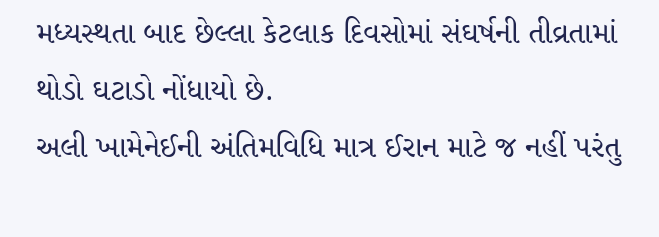મધ્યસ્થતા બાદ છેલ્લા કેટલાક દિવસોમાં સંઘર્ષની તીવ્રતામાં થોડો ઘટાડો નોંધાયો છે.
અલી ખામેનેઈની અંતિમવિધિ માત્ર ઈરાન માટે જ નહીં પરંતુ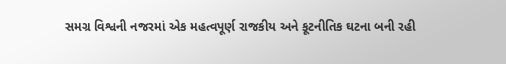સમગ્ર વિશ્વની નજરમાં એક મહત્વપૂર્ણ રાજકીય અને કૂટનીતિક ઘટના બની રહી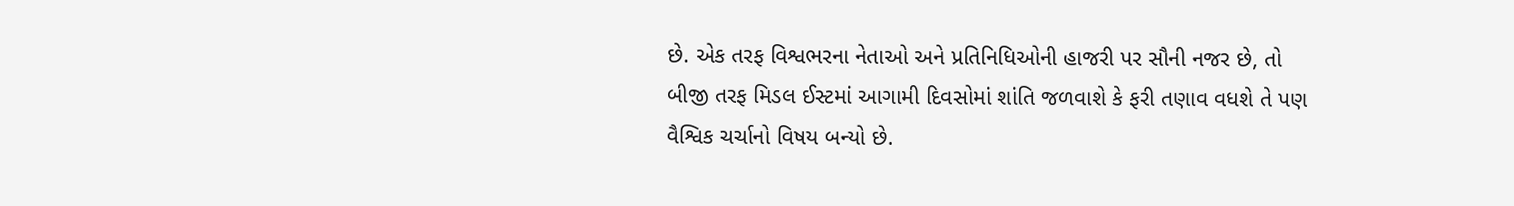છે. એક તરફ વિશ્વભરના નેતાઓ અને પ્રતિનિધિઓની હાજરી પર સૌની નજર છે, તો બીજી તરફ મિડલ ઈસ્ટમાં આગામી દિવસોમાં શાંતિ જળવાશે કે ફરી તણાવ વધશે તે પણ વૈશ્વિક ચર્ચાનો વિષય બન્યો છે.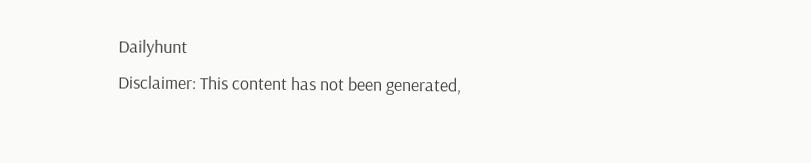Dailyhunt
Disclaimer: This content has not been generated,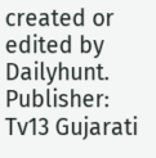created or edited by Dailyhunt. Publisher: Tv13 Gujarati